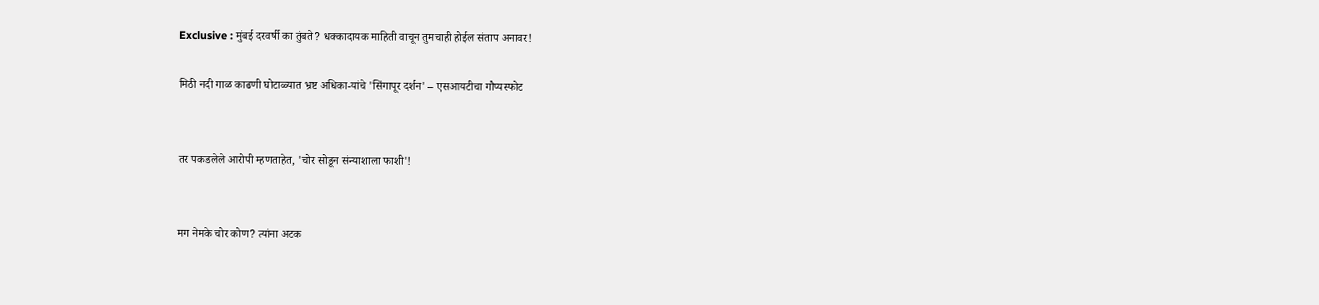Exclusive : मुंबई दरवर्षी का तुंबते? धक्कादायक माहिती वाचून तुमचाही होईल संताप अनावर!

मिठी नदी गाळ काढणी घोटाळ्यात भ्रष्ट अधिका-यांचे 'सिंगापूर दर्शन' – एसआयटीचा गौप्यस्फोट


तर पकडलेले आरोपी म्हणताहेत, 'चोर सोडून संन्याशाला फाशी'!


मग नेमके चोर कोण? त्यांना अटक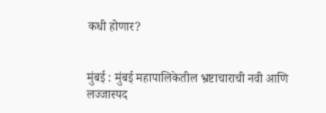कधी होणार?


मुंबई : मुंबई महापालिकेतील भ्रष्टाचाराची नवी आणि लज्जास्पद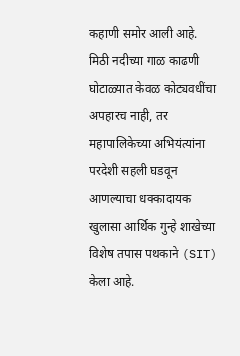कहाणी समोर आली आहे. मिठी नदीच्या गाळ काढणी घोटाळ्यात केवळ कोट्यवधींचा अपहारच नाही, तर महापालिकेच्या अभियंत्यांना परदेशी सहली घडवून आणल्याचा धक्कादायक खुलासा आर्थिक गुन्हे शाखेच्या विशेष तपास पथकाने (SIT) केला आहे.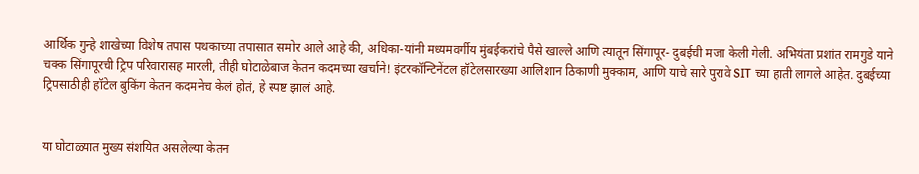आर्थिक गुन्हे शाखेच्या विशेष तपास पथकाच्या तपासात समोर आले आहे की, अधिका-यांनी मध्यमवर्गीय मुंबईकरांचे पैसे खाल्ले आणि त्यातून सिंगापूर- दुबईची मजा केली गेली. अभियंता प्रशांत रामगुडे याने चक्क सिंगापूरची ट्रिप परिवारासह मारली, तीही घोटाळेबाज केतन कदमच्या खर्चाने! इंटरकॉन्टिनेंटल हॉटेलसारख्या आलिशान ठिकाणी मुक्काम, आणि याचे सारे पुरावे SIT च्या हाती लागले आहेत. दुबईच्या ट्रिपसाठीही हॉटेल बुकिंग केतन कदमनेच केलं होतं, हे स्पष्ट झालं आहे.


या घोटाळ्यात मुख्य संशयित असलेल्या केतन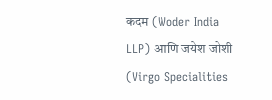कदम (Woder India LLP) आणि जयेश जोशी (Virgo Specialities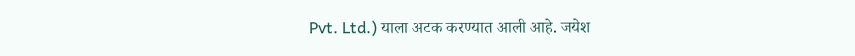Pvt. Ltd.) याला अटक करण्यात आली आहे. जयेश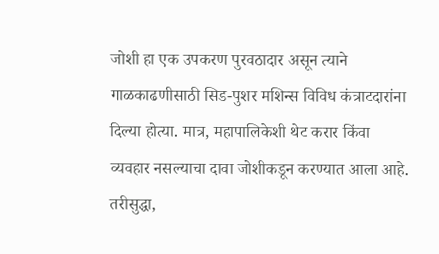जोशी हा एक उपकरण पुरवठादार असून त्याने गाळकाढणीसाठी सिड-पुशर मशिन्स विविध कंत्राटदारांना दिल्या होत्या. मात्र, महापालिकेशी थेट करार किंवा व्यवहार नसल्याचा दावा जोशीकडून करण्यात आला आहे. तरीसुद्धा,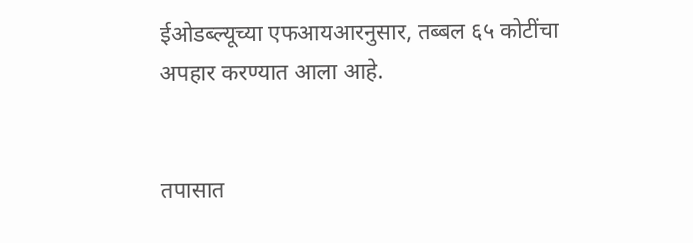ईओडब्ल्यूच्या एफआयआरनुसार, तब्बल ६५ कोटींचा अपहार करण्यात आला आहे.


तपासात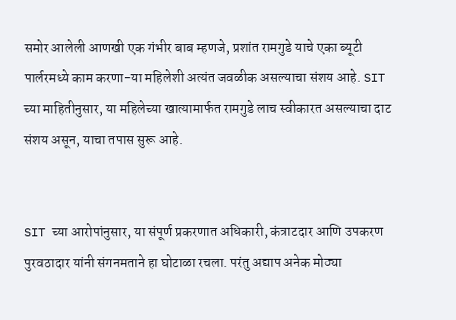समोर आलेली आणखी एक गंभीर बाब म्हणजे, प्रशांत रामगुडे याचे एका ब्यूटी पार्लरमध्ये काम करणा-या महिलेशी अत्यंत जवळीक असल्याचा संशय आहे. SIT च्या माहितीनुसार, या महिलेच्या खात्यामार्फत रामगुडे लाच स्वीकारत असल्याचा दाट संशय असून, याचा तपास सुरू आहे.


SIT च्या आरोपांनुसार, या संपूर्ण प्रकरणात अधिकारी, कंत्राटदार आणि उपकरण पुरवठादार यांनी संगनमताने हा घोटाळा रचला. परंतु अद्याप अनेक मोठ्या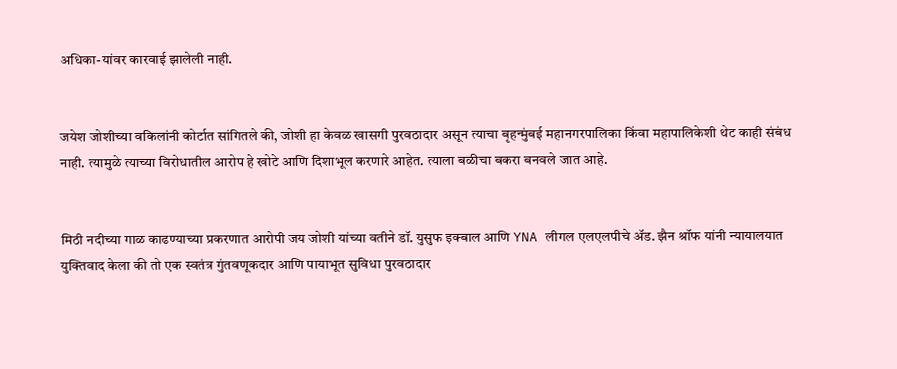अधिका-यांवर कारवाई झालेली नाही.


जयेश जोशीच्या वकिलांनी कोर्टात सांगितले की, जोशी हा केवळ खासगी पुरवठादार असून त्याचा बृहन्मुंबई महानगरपालिका किंवा महापालिकेशी थेट काही संबंध नाही. त्यामुळे त्याच्या विरोधातील आरोप हे खोटे आणि दिशाभूल करणारे आहेत. त्याला बळीचा बकरा बनवले जात आहे.


मिठी नदीच्या गाळ काढण्याच्या प्रकरणात आरोपी जय जोशी यांच्या वतीने डॉ. युसुफ इक्बाल आणि YNA लीगल एलएलपीचे अ‍ॅड. झैन श्रॉफ यांनी न्यायालयात युक्तिवाद केला की तो एक स्वतंत्र गुंतवणूकदार आणि पायाभूत सुविधा पुरवठादार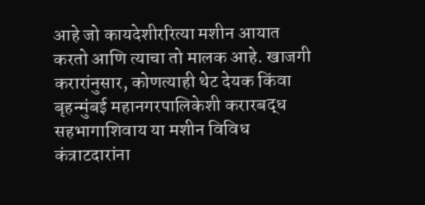आहे जो कायदेशीररित्या मशीन आयात करतो आणि त्याचा तो मालक आहे. खाजगी करारांनुसार, कोणत्याही थेट देयक किंवा बृहन्मुंबई महानगरपालिकेशी करारबद्ध सहभागाशिवाय या मशीन विविध कंत्राटदारांना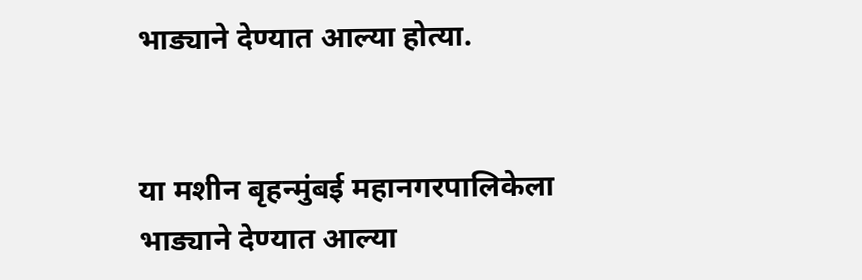भाड्याने देण्यात आल्या होत्या.


या मशीन बृहन्मुंबई महानगरपालिकेला भाड्याने देण्यात आल्या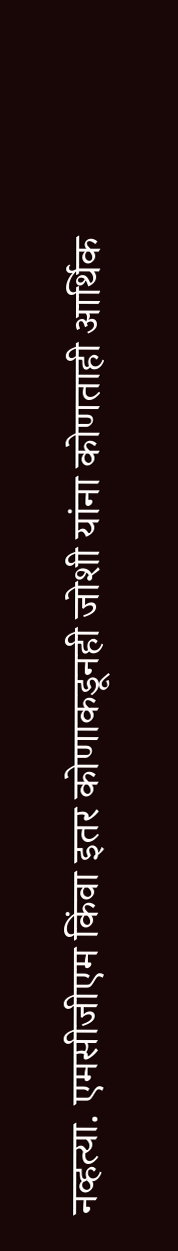नव्हत्या. एमसीजीएम किंवा इतर कोणाकडूनही जोशी यांना कोणताही आर्थिक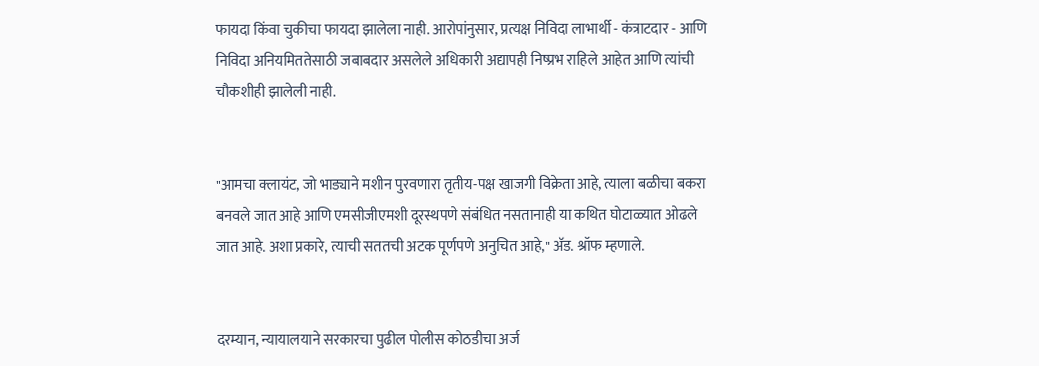फायदा किंवा चुकीचा फायदा झालेला नाही. आरोपांनुसार, प्रत्यक्ष निविदा लाभार्थी - कंत्राटदार - आणि निविदा अनियमिततेसाठी जबाबदार असलेले अधिकारी अद्यापही निष्प्रभ राहिले आहेत आणि त्यांची चौकशीही झालेली नाही.


"आमचा क्लायंट, जो भाड्याने मशीन पुरवणारा तृतीय-पक्ष खाजगी विक्रेता आहे, त्याला बळीचा बकरा बनवले जात आहे आणि एमसीजीएमशी दूरस्थपणे संबंधित नसतानाही या कथित घोटाळ्यात ओढले जात आहे. अशा प्रकारे, त्याची सततची अटक पूर्णपणे अनुचित आहे," अ‍ॅड. श्रॉफ म्हणाले.


दरम्यान, न्यायालयाने सरकारचा पुढील पोलीस कोठडीचा अर्ज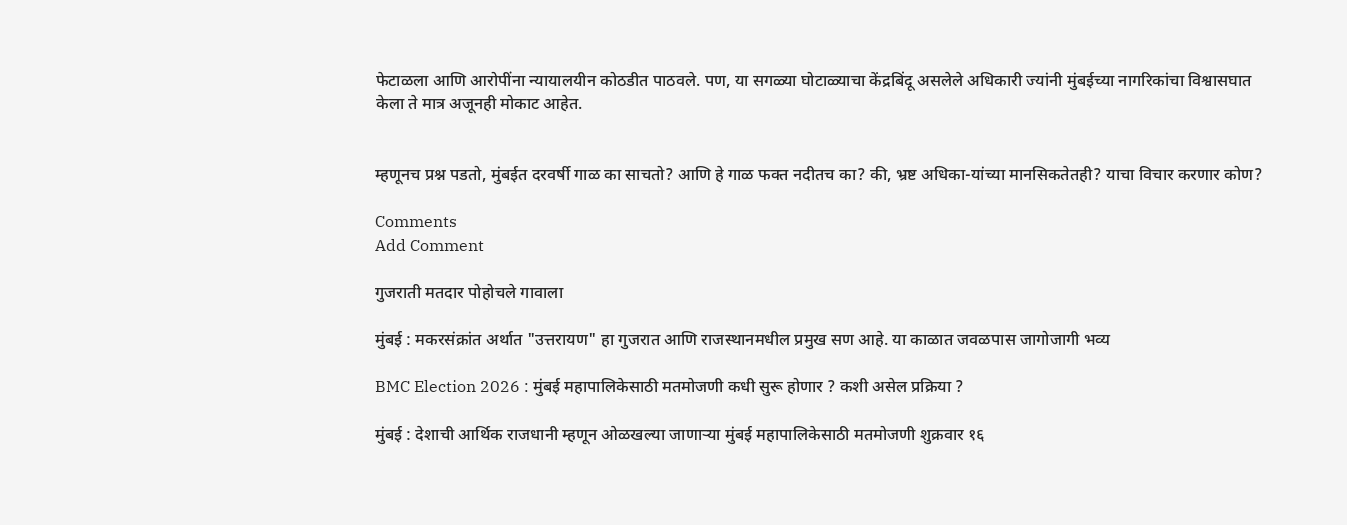फेटाळला आणि आरोपींना न्यायालयीन कोठडीत पाठवले. पण, या सगळ्या घोटाळ्याचा केंद्रबिंदू असलेले अधिकारी ज्यांनी मुंबईच्या नागरिकांचा विश्वासघात केला ते मात्र अजूनही मोकाट आहेत.


म्हणूनच प्रश्न पडतो, मुंबईत दरवर्षी गाळ का साचतो? आणि हे गाळ फक्त नदीतच का? की, भ्रष्ट अधिका-यांच्या मानसिकतेतही? याचा विचार करणार कोण?

Comments
Add Comment

गुजराती मतदार पोहोचले गावाला

मुंबई : मकरसंक्रांत अर्थात "उत्तरायण" हा गुजरात आणि राजस्थानमधील प्रमुख सण आहे. या काळात जवळपास जागोजागी भव्य

BMC Election 2026 : मुंबई महापालिकेसाठी मतमोजणी कधी सुरू होणार ? कशी असेल प्रक्रिया ?

मुंबई : देशाची आर्थिक राजधानी म्हणून ओळखल्या जाणाऱ्या मुंबई महापालिकेसाठी मतमोजणी शुक्रवार १६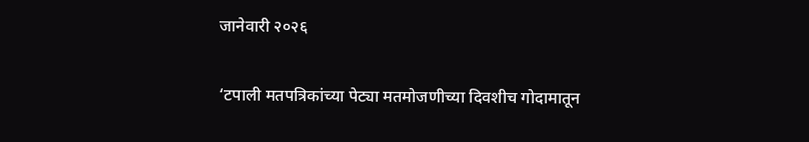जानेवारी २०२६

‘टपाली मतपत्रिकांच्या पेट्या मतमोजणीच्या दिवशीच गोदामातून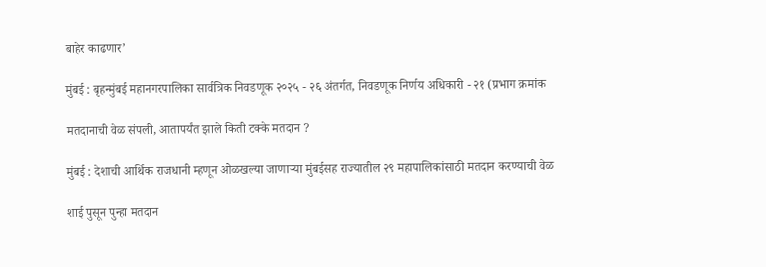बाहेर काढणार’

मुंबई : बृहन्मुंबई महानगरपालिका सार्वत्रिक निवडणूक २०२५ - २६ अंतर्गत, निवडणूक निर्णय अधिकारी - २१ (प्रभाग क्रमांक

मतदानाची वेळ संपली, आतापर्यंत झाले किती टक्के मतदान ?

मुंबई : देशाची आर्थिक राजधानी म्हणून ओळखल्या जाणाऱ्या मुंबईसह राज्यातील २९ महापालिकांसाठी मतदान करण्याची वेळ

शाई पुसून पुन्हा मतदान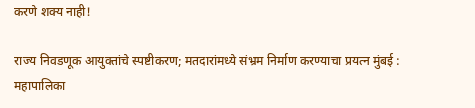करणे शक्य नाही!

राज्य निवडणूक आयुक्तांचे स्पष्टीकरण; मतदारांमध्ये संभ्रम निर्माण करण्याचा प्रयत्न मुंबई : महापालिका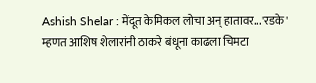Ashish Shelar : मेंदूत केमिकल लोचा अन् हातावर...'रडके' म्हणत आशिष शेलारांनी ठाकरे बंधूना काढला चिमटा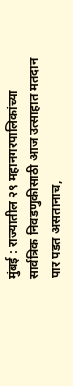मुंबई : राज्यातील २९ महानगरपालिकांच्या सार्वत्रिक निवडणुकीसाठी आज उत्साहात मतदान पार पडत असतानाच,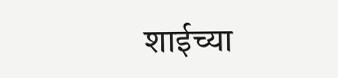शाईच्या